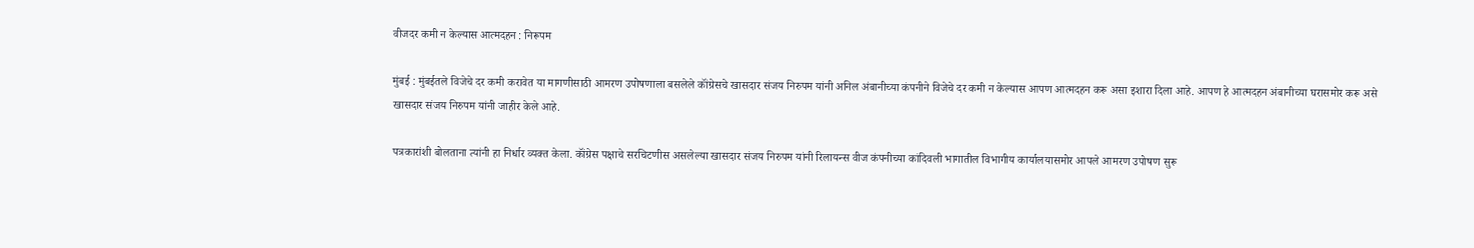वीजदर कमी न केल्यास आत्मदहन : निरूपम

मुंबई : मुंबईतले विजेचे दर कमी करावेत या मागणीसाठी आमरण उपोषणाला बसलेले कॉंग्रेसचे खासदार संजय निरुपम यांनी अनिल अंबानीच्या कंपनीने विजेचे दर कमी न केल्यास आपण आत्मदहन करू असा इशारा दिला आहे. आपण हे आत्मदहन अंबानीच्या घरासमोर करू असे खासदार संजय निरुपम यांनी जाहीर केले आहे.

पत्रकारांशी बोलताना त्यांनी हा निर्धार व्यक्त केला. कॉंग्रेस पक्षाचे सरचिटणीस असलेल्या खासदार संजय निरुपम यांनी रिलायन्स वीज कंपनीच्या कांदिवली भागातील विभागीय कार्यालयासमोर आपले आमरण उपोषण सुरू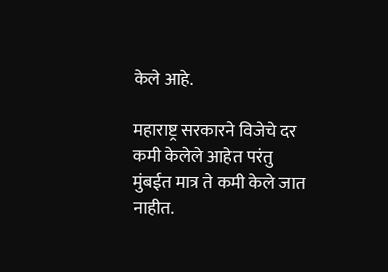केले आहे.

महाराष्ट्र सरकारने विजेचे दर कमी केलेले आहेत परंतु मुंबईत मात्र ते कमी केले जात नाहीत.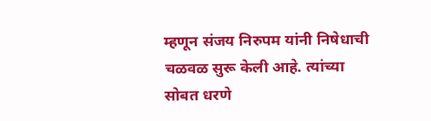म्हणून संजय निरुपम यांनी निषेधाची चळवळ सुरू केली आहे. त्यांच्या सोबत धरणे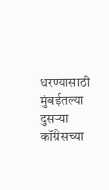धरण्यासाठी मुंबईतल्या दुसर्‍या कॉंग्रेसच्या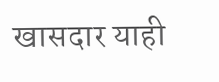खासदार याही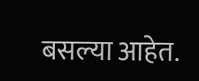बसल्या आहेत.